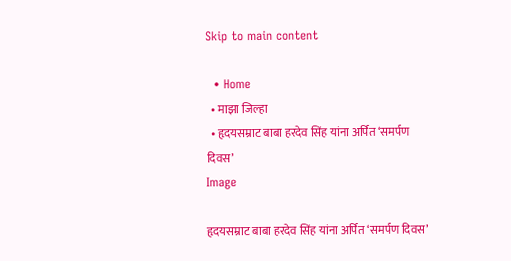Skip to main content

  • Home
  • माझा जिल्हा
  • हृदयसम्राट बाबा हरदेव सिंह यांना अर्पित ‘समर्पण दिवस’
Image

हृदयसम्राट बाबा हरदेव सिंह यांना अर्पित ‘समर्पण दिवस’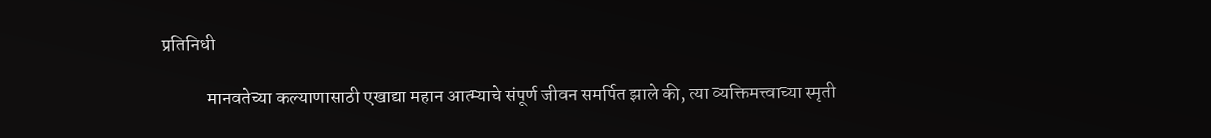प्रतिनिधी

            मानवतेच्या कल्याणासाठी एखाद्या महान आत्म्याचे संपूर्ण जीवन समर्पित झाले की, त्या व्यक्तिमत्त्वाच्या स्मृती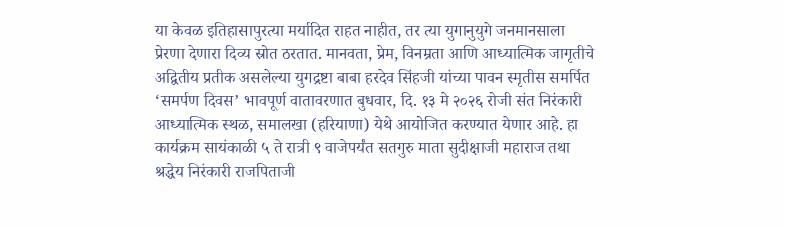या केवळ इतिहासापुरत्या मर्यादित राहत नाहीत, तर त्या युगानुयुगे जनमानसाला प्रेरणा देणारा दिव्य स्रोत ठरतात. मानवता, प्रेम, विनम्रता आणि आध्यात्मिक जागृतीचे अद्वितीय प्रतीक असलेल्या युगद्रष्टा बाबा हरदेव सिंहजी यांच्या पावन स्मृतीस समर्पित ‘समर्पण दिवस’ भावपूर्ण वातावरणात बुधवार, दि. १३ मे २०२६ रोजी संत निरंकारी आध्यात्मिक स्थळ, समालखा (हरियाणा) येथे आयोजित करण्यात येणार आहे. हा कार्यक्रम सायंकाळी ५ ते रात्री ९ वाजेपर्यंत सतगुरु माता सुदीक्षाजी महाराज तथा श्रद्धेय निरंकारी राजपिताजी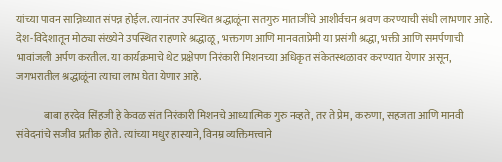यांच्या पावन सान्निध्यात संपन्न होईल. त्यानंतर उपस्थित श्रद्धाळूंना सतगुरु माताजींचे आशीर्वचन श्रवण करण्याची संधी लाभणार आहे. देश-विदेशातून मोठ्या संख्येने उपस्थित राहणारे श्रद्धाळू, भक्तगण आणि मानवताप्रेमी या प्रसंगी श्रद्धा, भक्ती आणि समर्पणाची भावांजली अर्पण करतील. या कार्यक्रमाचे थेट प्रक्षेपण निरंकारी मिशनच्या अधिकृत संकेतस्थळावर करण्यात येणार असून, जगभरातील श्रद्धाळूंना त्याचा लाभ घेता येणार आहे.

             बाबा हरदेव सिंहजी हे केवळ संत निरंकारी मिशनचे आध्यात्मिक गुरु नव्हते, तर ते प्रेम, करुणा, सहजता आणि मानवी संवेदनांचे सजीव प्रतीक होते. त्यांच्या मधुर हास्याने, विनम्र व्यक्तिमत्त्वाने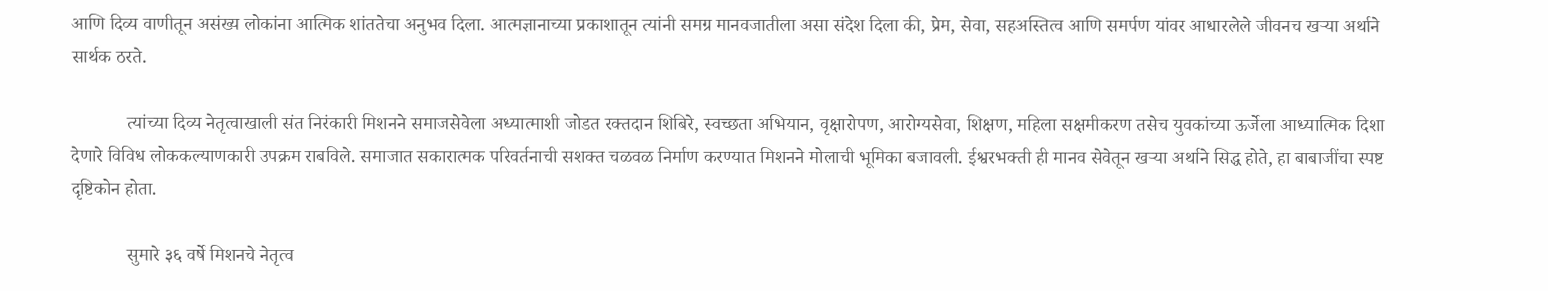आणि दिव्य वाणीतून असंख्य लोकांना आत्मिक शांततेचा अनुभव दिला. आत्मज्ञानाच्या प्रकाशातून त्यांनी समग्र मानवजातीला असा संदेश दिला की, प्रेम, सेवा, सहअस्तित्व आणि समर्पण यांवर आधारलेले जीवनच खऱ्या अर्थाने सार्थक ठरते.

            त्यांच्या दिव्य नेतृत्वाखाली संत निरंकारी मिशनने समाजसेवेला अध्यात्माशी जोडत रक्तदान शिबिरे, स्वच्छता अभियान, वृक्षारोपण, आरोग्यसेवा, शिक्षण, महिला सक्षमीकरण तसेच युवकांच्या ऊर्जेला आध्यात्मिक दिशा देणारे विविध लोककल्याणकारी उपक्रम राबविले. समाजात सकारात्मक परिवर्तनाची सशक्त चळवळ निर्माण करण्यात मिशनने मोलाची भूमिका बजावली. ईश्वरभक्ती ही मानव सेवेतून खऱ्या अर्थाने सिद्ध होते, हा बाबाजींचा स्पष्ट दृष्टिकोन होता.

            सुमारे ३६ वर्षे मिशनचे नेतृत्व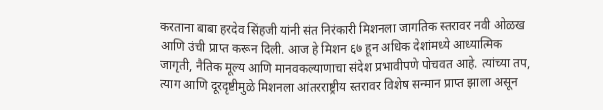करताना बाबा हरदेव सिंहजी यांनी संत निरंकारी मिशनला जागतिक स्तरावर नवी ओळख आणि उंची प्राप्त करून दिली. आज हे मिशन ६७ हून अधिक देशांमध्ये आध्यात्मिक जागृती, नैतिक मूल्य आणि मानवकल्याणाचा संदेश प्रभावीपणे पोचवत आहे. त्यांच्या तप, त्याग आणि दूरदृष्टीमुळे मिशनला आंतरराष्ट्रीय स्तरावर विशेष सन्मान प्राप्त झाला असून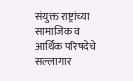संयुक्त राष्ट्रांच्या सामाजिक व आर्थिक परिषदेचे सल्लागार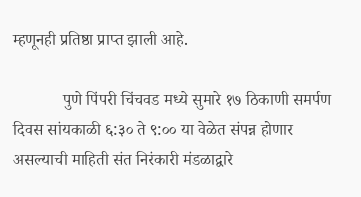म्हणूनही प्रतिष्ठा प्राप्त झाली आहे.

            पुणे पिंपरी चिंचवड मध्ये सुमारे १७ ठिकाणी समर्पण दिवस सांयकाळी ६:३० ते ९:०० या वेळेत संपन्न होणार असल्याची माहिती संत निरंकारी मंडळाद्वारे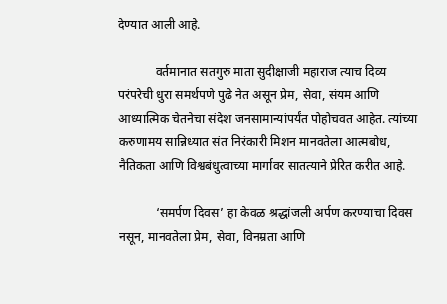देण्यात आली आहे.

            वर्तमानात सतगुरु माता सुदीक्षाजी महाराज त्याच दिव्य परंपरेची धुरा समर्थपणे पुढे नेत असून प्रेम, सेवा, संयम आणि आध्यात्मिक चेतनेचा संदेश जनसामान्यांपर्यंत पोहोचवत आहेत. त्यांच्या करुणामय सान्निध्यात संत निरंकारी मिशन मानवतेला आत्मबोध, नैतिकता आणि विश्वबंधुत्वाच्या मार्गावर सातत्याने प्रेरित करीत आहे.

            ‘समर्पण दिवस’ हा केवळ श्रद्धांजली अर्पण करण्याचा दिवस नसून, मानवतेला प्रेम, सेवा, विनम्रता आणि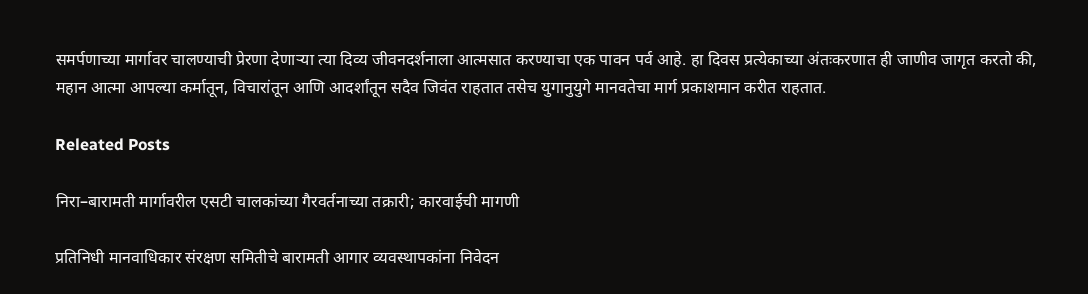समर्पणाच्या मार्गावर चालण्याची प्रेरणा देणाऱ्या त्या दिव्य जीवनदर्शनाला आत्मसात करण्याचा एक पावन पर्व आहे. हा दिवस प्रत्येकाच्या अंतःकरणात ही जाणीव जागृत करतो की, महान आत्मा आपल्या कर्मातून, विचारांतून आणि आदर्शांतून सदैव जिवंत राहतात तसेच युगानुयुगे मानवतेचा मार्ग प्रकाशमान करीत राहतात.

Releated Posts

निरा–बारामती मार्गावरील एसटी चालकांच्या गैरवर्तनाच्या तक्रारी; कारवाईची मागणी

प्रतिनिधी मानवाधिकार संरक्षण समितीचे बारामती आगार व्यवस्थापकांना निवेदन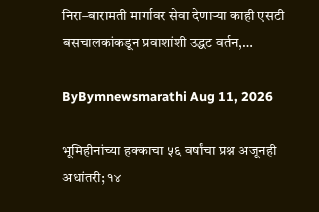निरा–बारामती मार्गावर सेवा देणाऱ्या काही एसटी बसचालकांकडून प्रवाशांशी उद्धट वर्तन,…

ByBymnewsmarathi Aug 11, 2026

भूमिहीनांच्या हक्काचा ५६ वर्षांचा प्रश्न अजूनही अधांतरी; १४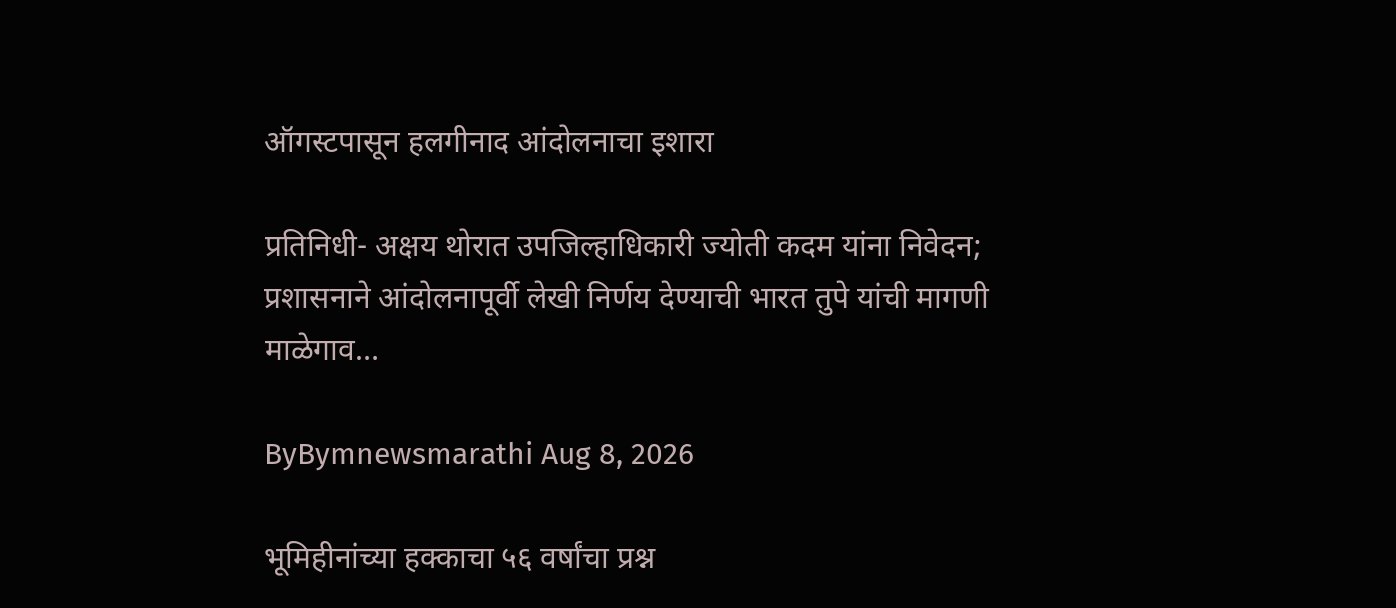ऑगस्टपासून हलगीनाद आंदोलनाचा इशारा

प्रतिनिधी- अक्षय थोरात उपजिल्हाधिकारी ज्योती कदम यांना निवेदन; प्रशासनाने आंदोलनापूर्वी लेखी निर्णय देण्याची भारत तुपे यांची मागणी माळेगाव…

ByBymnewsmarathi Aug 8, 2026

भूमिहीनांच्या हक्काचा ५६ वर्षांचा प्रश्न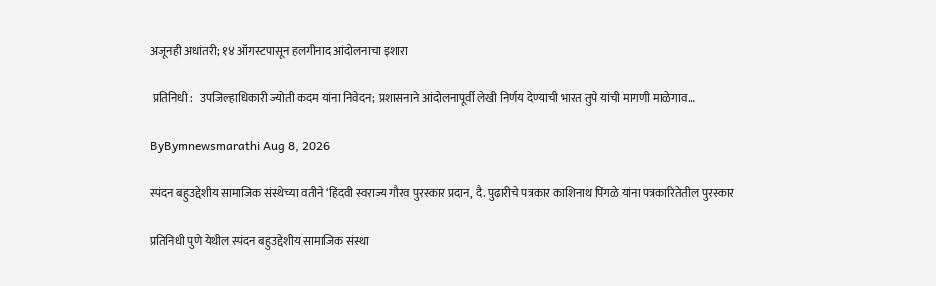अजूनही अधांतरी; १४ ऑगस्टपासून हलगीनाद आंदोलनाचा इशारा

 प्रतिनिधी :   उपजिल्हाधिकारी ज्योती कदम यांना निवेदन; प्रशासनाने आंदोलनापूर्वी लेखी निर्णय देण्याची भारत तुपे यांची मागणी माळेगाव…

ByBymnewsmarathi Aug 8, 2026

स्पंदन बहुउद्देशीय सामाजिक संस्थेच्या वतीने ‘हिंदवी स्वराज्य गौरव पुरस्कार प्रदान, दै. पुढारीचे पत्रकार काशिनाथ पिंगळे यांना पत्रकारितेतील पुरस्कार

प्रतिनिधी पुणे येथील स्पंदन बहुउद्देशीय सामाजिक संस्था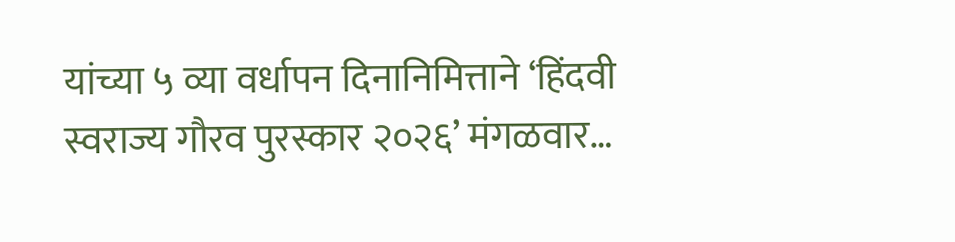यांच्या ५ व्या वर्धापन दिनानिमित्ताने ‘हिंदवी स्वराज्य गौरव पुरस्कार २०२६’ मंगळवार…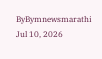ByBymnewsmarathi Jul 10, 2026